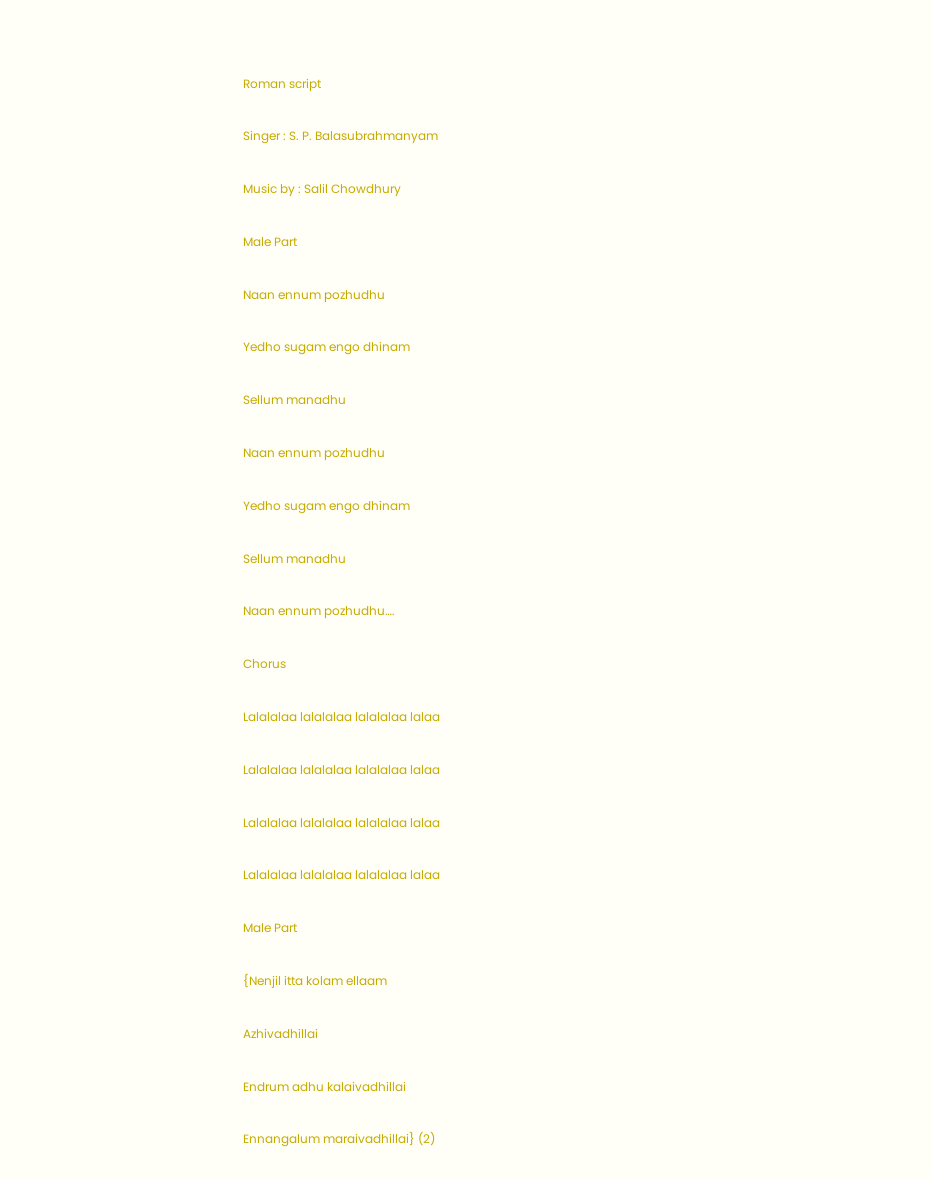Roman script

Singer : S. P. Balasubrahmanyam

Music by : Salil Chowdhury

Male Part

Naan ennum pozhudhu

Yedho sugam engo dhinam

Sellum manadhu

Naan ennum pozhudhu

Yedho sugam engo dhinam

Sellum manadhu

Naan ennum pozhudhu….

Chorus

Lalalalaa lalalalaa lalalalaa lalaa

Lalalalaa lalalalaa lalalalaa lalaa

Lalalalaa lalalalaa lalalalaa lalaa

Lalalalaa lalalalaa lalalalaa lalaa

Male Part

{Nenjil itta kolam ellaam

Azhivadhillai

Endrum adhu kalaivadhillai

Ennangalum maraivadhillai} (2)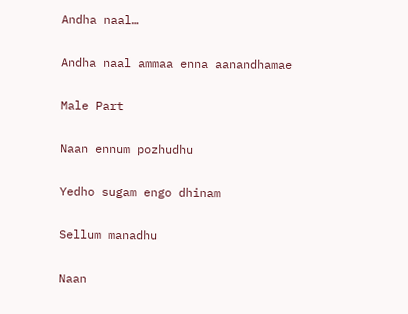Andha naal…

Andha naal ammaa enna aanandhamae

Male Part

Naan ennum pozhudhu

Yedho sugam engo dhinam

Sellum manadhu

Naan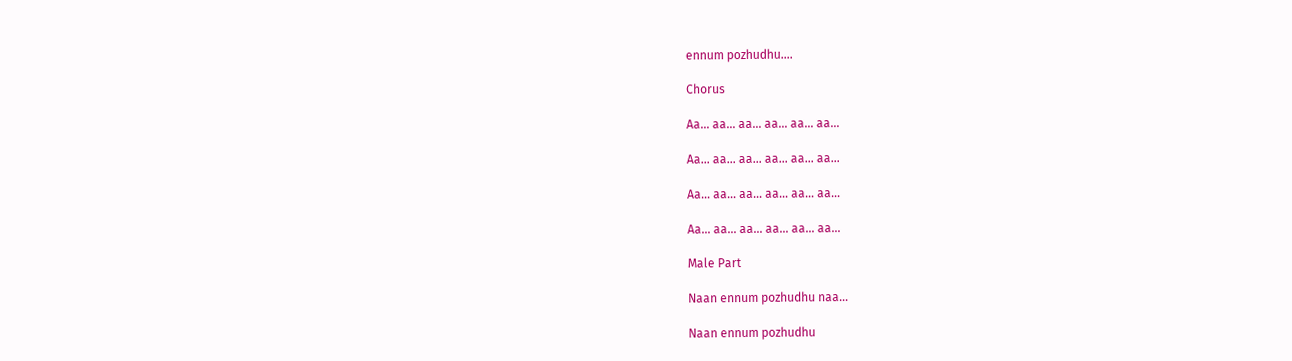ennum pozhudhu….

Chorus

Aa… aa… aa… aa… aa… aa…

Aa… aa… aa… aa… aa… aa…

Aa… aa… aa… aa… aa… aa…

Aa… aa… aa… aa… aa… aa…

Male Part

Naan ennum pozhudhu naa…

Naan ennum pozhudhu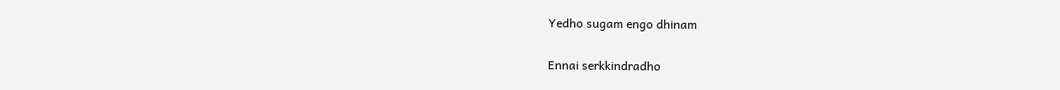Yedho sugam engo dhinam

Ennai serkkindradho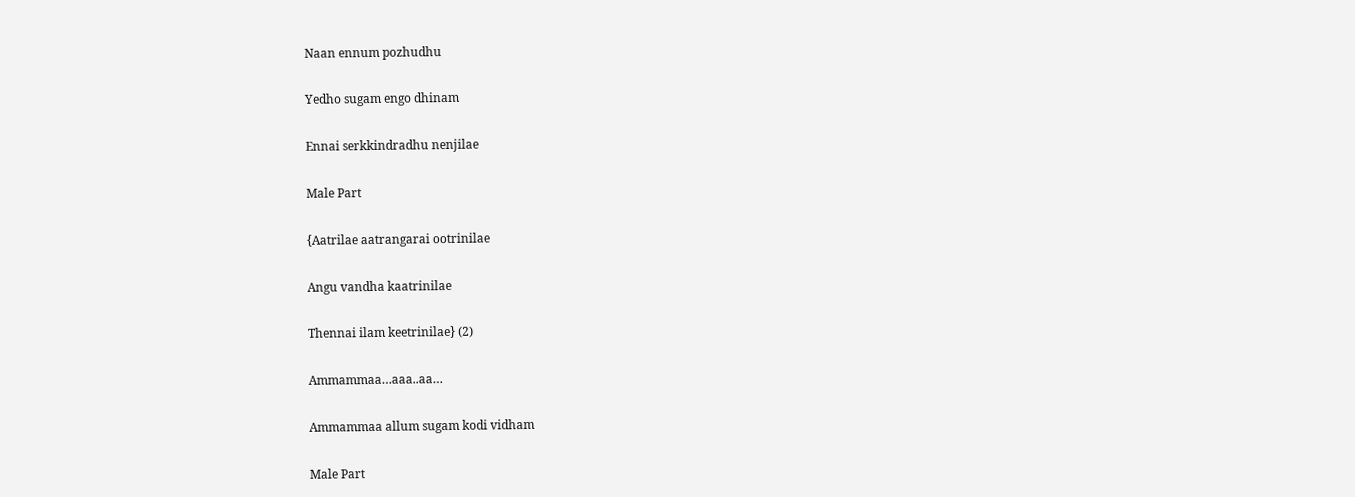Naan ennum pozhudhu

Yedho sugam engo dhinam

Ennai serkkindradhu nenjilae

Male Part

{Aatrilae aatrangarai ootrinilae

Angu vandha kaatrinilae

Thennai ilam keetrinilae} (2)

Ammammaa…aaa..aa…

Ammammaa allum sugam kodi vidham

Male Part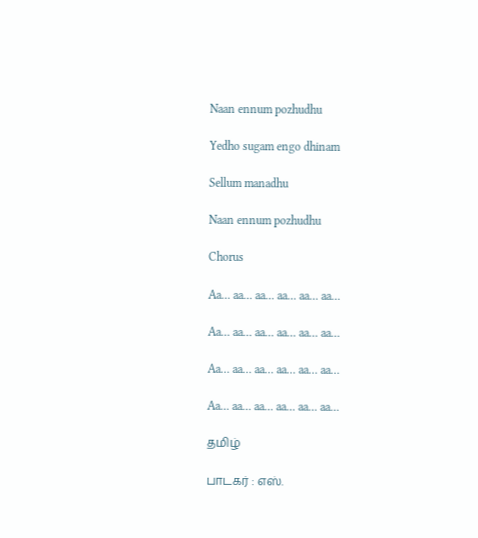Naan ennum pozhudhu

Yedho sugam engo dhinam

Sellum manadhu

Naan ennum pozhudhu

Chorus

Aa… aa… aa… aa… aa… aa…

Aa… aa… aa… aa… aa… aa…

Aa… aa… aa… aa… aa… aa…

Aa… aa… aa… aa… aa… aa…

தமிழ்

பாடகர் : எஸ்.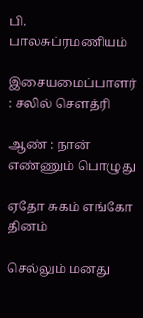பி. பாலசுப்ரமணியம்

இசையமைப்பாளர் : சலில் சௌத்ரி

ஆண் : நான் எண்ணும் பொழுது

ஏதோ சுகம் எங்கோ தினம்

செல்லும் மனது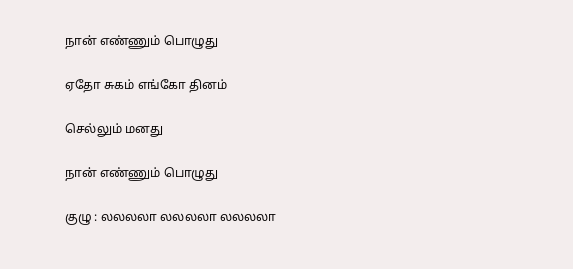நான் எண்ணும் பொழுது

ஏதோ சுகம் எங்கோ தினம்

செல்லும் மனது

நான் எண்ணும் பொழுது

குழு : லலலலா லலலலா லலலலா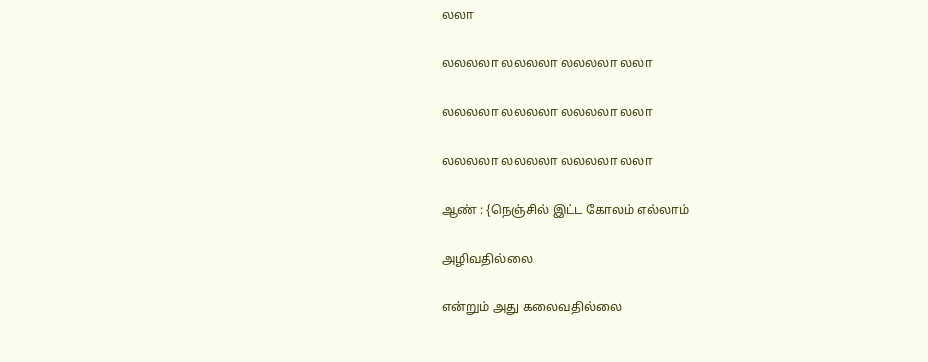லலா

லலலலா லலலலா லலலலா லலா

லலலலா லலலலா லலலலா லலா

லலலலா லலலலா லலலலா லலா

ஆண் : {நெஞ்சில் இட்ட கோலம் எல்லாம்

அழிவதில்லை

என்றும் அது கலைவதில்லை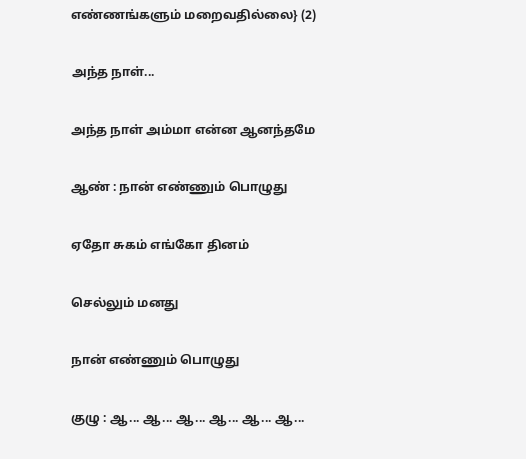எண்ணங்களும் மறைவதில்லை} (2)

அந்த நாள்...

அந்த நாள் அம்மா என்ன ஆனந்தமே

ஆண் : நான் எண்ணும் பொழுது

ஏதோ சுகம் எங்கோ தினம்

செல்லும் மனது

நான் எண்ணும் பொழுது

குழு : ஆ... ஆ... ஆ... ஆ... ஆ... ஆ...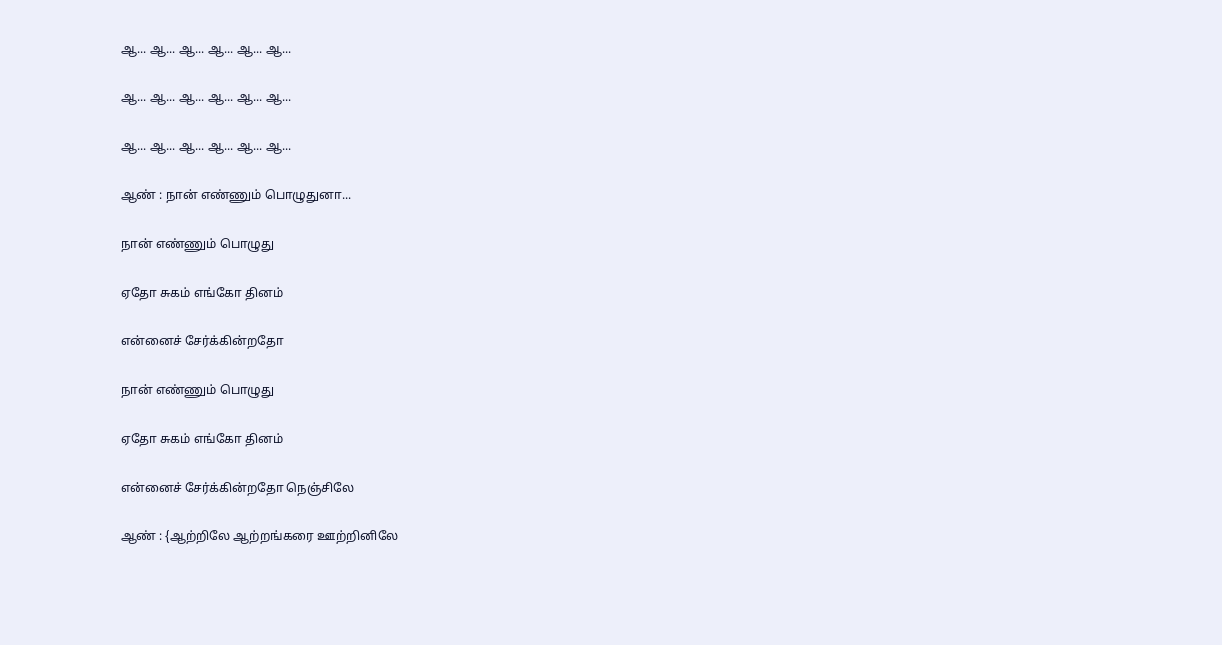ஆ... ஆ... ஆ... ஆ... ஆ... ஆ...

ஆ... ஆ... ஆ... ஆ... ஆ... ஆ...

ஆ... ஆ... ஆ... ஆ... ஆ... ஆ...

ஆண் : நான் எண்ணும் பொழுதுனா...

நான் எண்ணும் பொழுது

ஏதோ சுகம் எங்கோ தினம்

என்னைச் சேர்க்கின்றதோ

நான் எண்ணும் பொழுது

ஏதோ சுகம் எங்கோ தினம்

என்னைச் சேர்க்கின்றதோ நெஞ்சிலே

ஆண் : {ஆற்றிலே ஆற்றங்கரை ஊற்றினிலே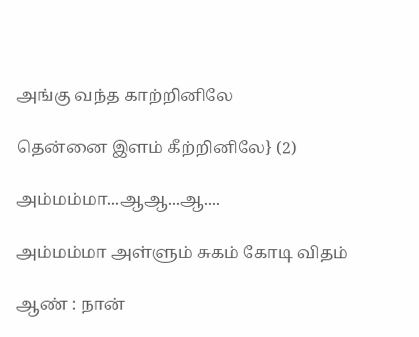அங்கு வந்த காற்றினிலே

தென்னை இளம் கீற்றினிலே} (2)

அம்மம்மா...ஆஆ...ஆ....

அம்மம்மா அள்ளும் சுகம் கோடி விதம்

ஆண் : நான்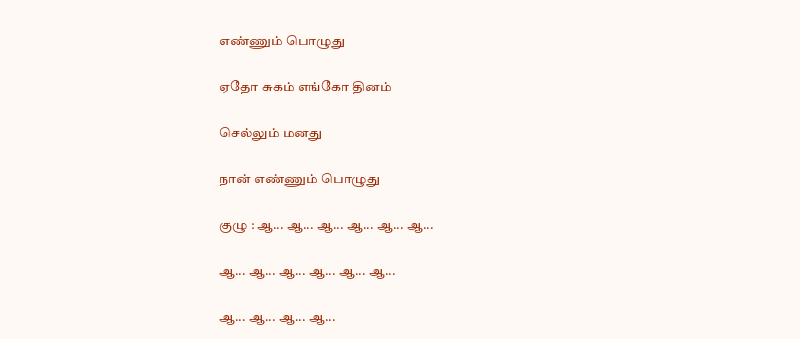எண்ணும் பொழுது

ஏதோ சுகம் எங்கோ தினம்

செல்லும் மனது

நான் எண்ணும் பொழுது

குழு : ஆ... ஆ... ஆ... ஆ... ஆ... ஆ...

ஆ... ஆ... ஆ... ஆ... ஆ... ஆ...

ஆ... ஆ... ஆ... ஆ...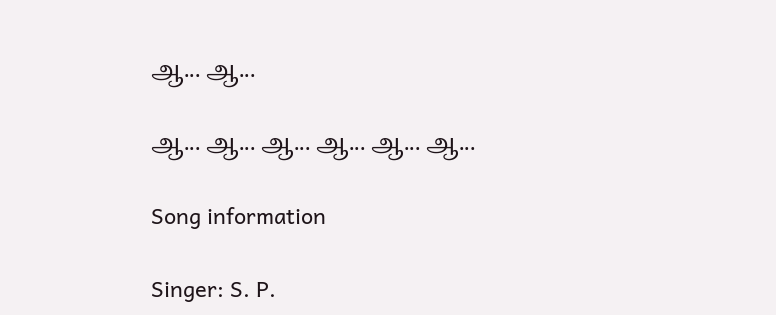ஆ... ஆ...

ஆ... ஆ... ஆ... ஆ... ஆ... ஆ...

Song information

Singer: S. P.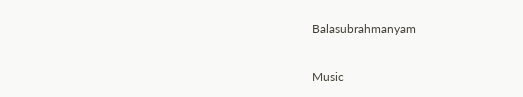Balasubrahmanyam

Music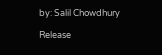by: Salil Chowdhury

Release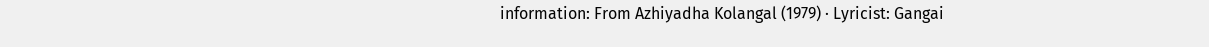information: From Azhiyadha Kolangal (1979) · Lyricist: Gangai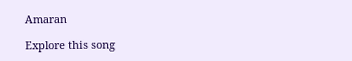Amaran

Explore this song